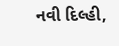નવી દિલ્હી,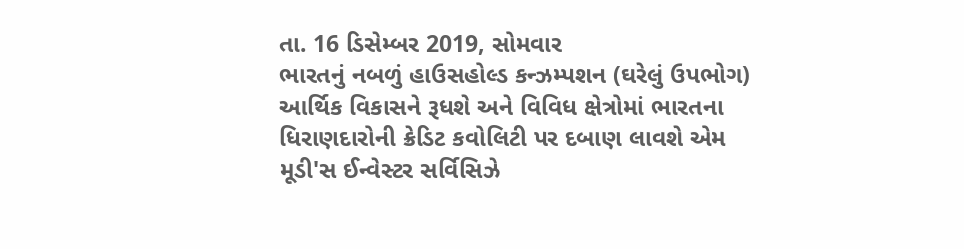તા. 16 ડિસેમ્બર 2019, સોમવાર
ભારતનું નબળું હાઉસહોલ્ડ કન્ઝમ્પશન (ઘરેલું ઉપભોગ) આર્થિક વિકાસને રૂધશે અને વિવિધ ક્ષેત્રોમાં ભારતના ધિરાણદારોની ક્રેડિટ કવોલિટી પર દબાણ લાવશે એમ મૂડી'સ ઈન્વેસ્ટર સર્વિસિઝે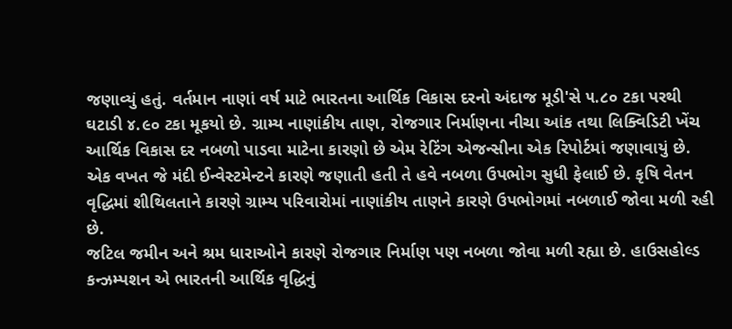જણાવ્યું હતું. વર્તમાન નાણાં વર્ષ માટે ભારતના આર્થિક વિકાસ દરનો અંદાજ મૂડી'સે ૫.૮૦ ટકા પરથી ઘટાડી ૪.૯૦ ટકા મૂકયો છે. ગ્રામ્ય નાણાંકીય તાણ, રોજગાર નિર્માણના નીચા આંક તથા લિક્વિડિટી ખેંચ આર્થિક વિકાસ દર નબળો પાડવા માટેના કારણો છે એમ રેટિંગ એજન્સીના એક રિપોર્ટમાં જણાવાયું છે.
એક વખત જે મંદી ઈન્વેસ્ટમેન્ટને કારણે જણાતી હતી તે હવે નબળા ઉપભોગ સુધી ફેલાઈ છે. કૃષિ વેતન વૃદ્ધિમાં શીથિલતાને કારણે ગ્રામ્ય પરિવારોમાં નાણાંકીય તાણને કારણે ઉપભોગમાં નબળાઈ જોવા મળી રહી છે.
જટિલ જમીન અને શ્રમ ધારાઓને કારણે રોજગાર નિર્માણ પણ નબળા જોવા મળી રહ્યા છે. હાઉસહોલ્ડ કન્ઝમ્પશન એ ભારતની આર્થિક વૃદ્ધિનું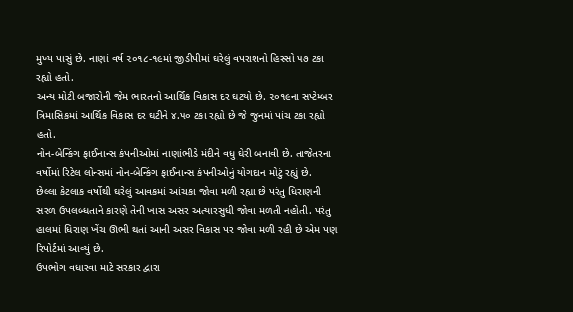મુખ્ય પાસું છે. નાણાં વર્ષ ૨૦૧૮-૧૯માં જીડીપીમાં ઘરેલું વપરાશનો હિસ્સો ૫૭ ટકા રહ્યો હતો.
અન્ય મોટી બજારોની જેમ ભારતનો આર્થિક વિકાસ દર ઘટયો છે. ૨૦૧૯ના સપ્ટેમ્બર ત્રિમાસિકમાં આર્થિક વિકાસ દર ઘટીને ૪.૫૦ ટકા રહ્યો છે જે જુનમાં પાંચ ટકા રહ્યો હતો.
નોન-બેન્કિંગ ફાઈનાન્સ કંપનીઓમાં નાણાંભીડે મંદીને વધુ ઘેરી બનાવી છે. તાજેતરના વર્ષોમાં રિટેલ લોન્સમાં નોન-બેન્કિંગ ફાઈનાન્સ કંપનીઓનું યોગદાન મોટું રહ્યું છે.
છેલ્લા કેટલાક વર્ષોથી ઘરેલું આવકમાં આંચકા જોવા મળી રહ્યા છે પરંતુ ધિરાણની સરળ ઉપલબ્ધતાને કારણે તેની ખાસ અસર અત્યારસુધી જોવા મળતી નહોતી. પરંતુ હાલમાં ધિરાણ ખેંચ ઊભી થતાં આની અસર વિકાસ પર જોવા મળી રહી છે એમ પણ રિપોર્ટમાં આવ્યું છે.
ઉપભોગ વધારવા માટે સરકાર દ્વારા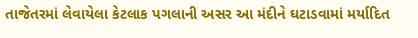તાજેતરમાં લેવાયેલા કેટલાક પગલાની અસર આ મંદીને ઘટાડવામાં મર્યાદિત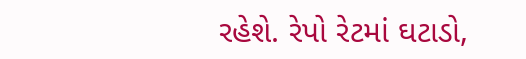રહેશે. રેપો રેટમાં ઘટાડો,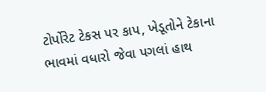ટોર્પોરેટ ટેકસ પર કાપ, ખેડૂતોને ટેકાના ભાવમાં વધારો જેવા પગલાં હાથ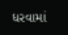ધરવામાં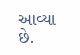આવ્યા છે.